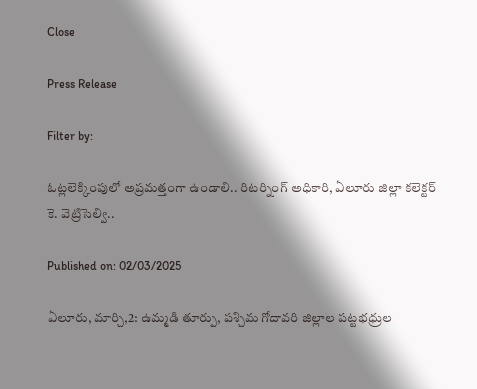Close

Press Release

Filter by:

ఓట్లలెక్కింపులో అప్రమత్తంగా ఉండాలి.. రిటర్నింగ్ అధికారి, ఏలూరు జిల్లా కలెక్టర్ కె. వెట్రిసెల్వి..

Published on: 02/03/2025

ఏలూరు, మార్చి,2: ఉమ్మడి తూర్పు, పశ్చిమ గోదావరి జిల్లాల పట్టభధ్రుల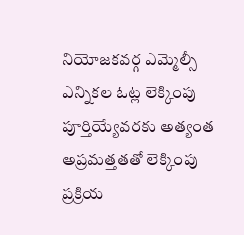నియోజకవర్గ ఎమ్మెల్సీ ఎన్నికల ఓట్ల లెక్కింపు పూర్తియ్యేవరకు అత్యంత అప్రమత్తతతో లెక్కింపు ప్రక్రియ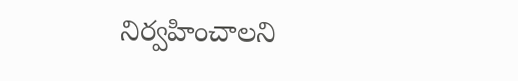నిర్వహించాలని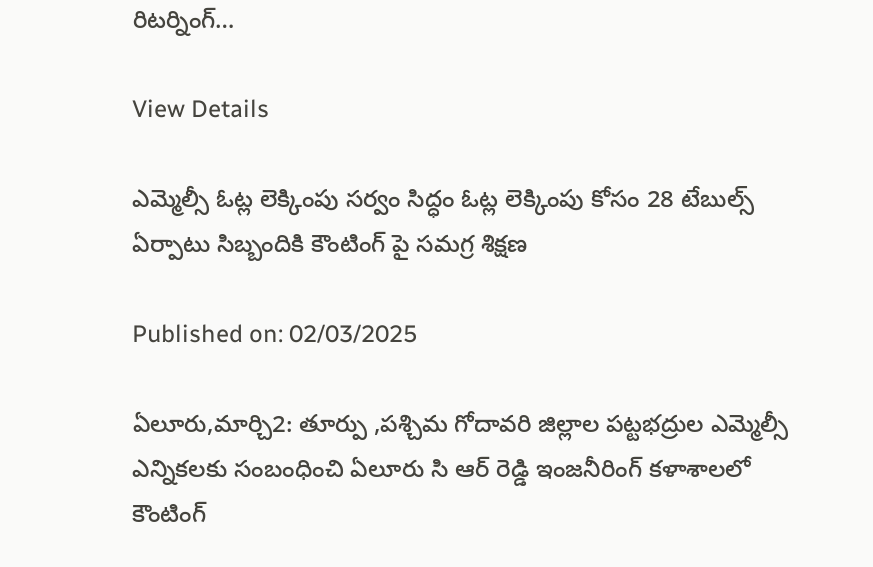రిటర్నింగ్…

View Details

ఎమ్మెల్సీ ఓట్ల లెక్కింపు సర్వం సిద్ధం ఓట్ల లెక్కింపు కోసం 28 టేబుల్స్ ఏర్పాటు సిబ్బందికి కౌంటింగ్ పై సమగ్ర శిక్షణ

Published on: 02/03/2025

ఏలూరు,మార్చి2: తూర్పు ,పశ్చిమ గోదావరి జిల్లాల పట్టభద్రుల ఎమ్మెల్సీ ఎన్నికలకు సంబంధించి ఏలూరు సి ఆర్ రెడ్డి ఇంజనీరింగ్ కళాశాలలో కౌంటింగ్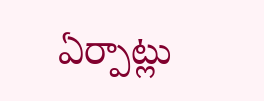ఏర్పాట్లు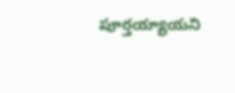పూర్తయ్యాయని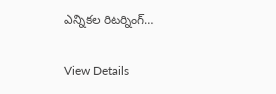ఎన్నికల రిటర్నింగ్…

View Details